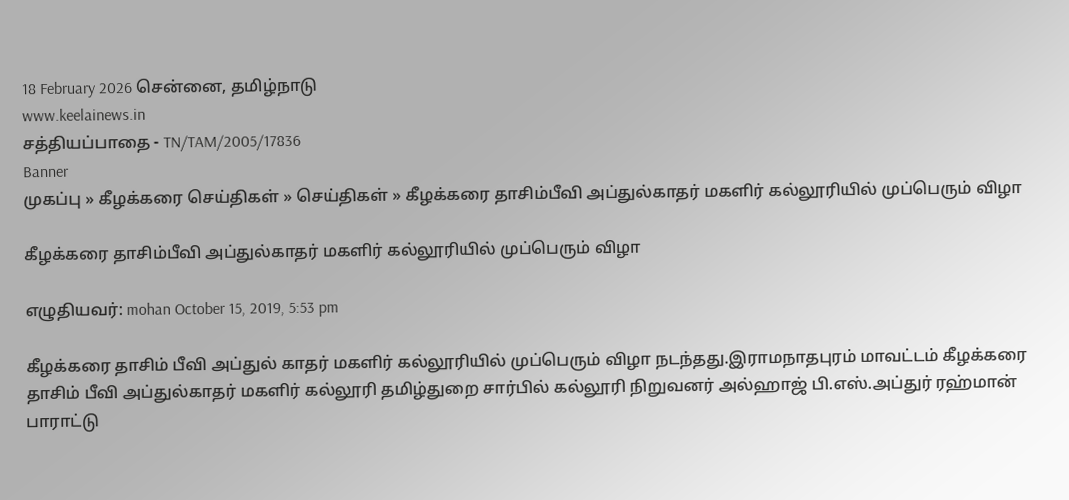18 February 2026 சென்னை, தமிழ்நாடு
www.keelainews.in
சத்தியப்பாதை - TN/TAM/2005/17836
Banner
முகப்பு » கீழக்கரை செய்திகள் » செய்திகள் » கீழக்கரை தாசிம்பீவி அப்துல்காதர் மகளிர் கல்லூரியில் முப்பெரும் விழா

கீழக்கரை தாசிம்பீவி அப்துல்காதர் மகளிர் கல்லூரியில் முப்பெரும் விழா

எழுதியவர்: mohan October 15, 2019, 5:53 pm

கீழக்கரை தாசிம் பீவி அப்துல் காதர் மகளிர் கல்லூரியில் முப்பெரும் விழா நடந்தது.இராமநாதபுரம் மாவட்டம் கீழக்கரை தாசிம் பீவி அப்துல்காதர் மகளிர் கல்லூரி தமிழ்துறை சார்பில் கல்லூரி நிறுவனர் அல்ஹாஜ் பி.எஸ்.அப்துர் ரஹ்மான் பாராட்டு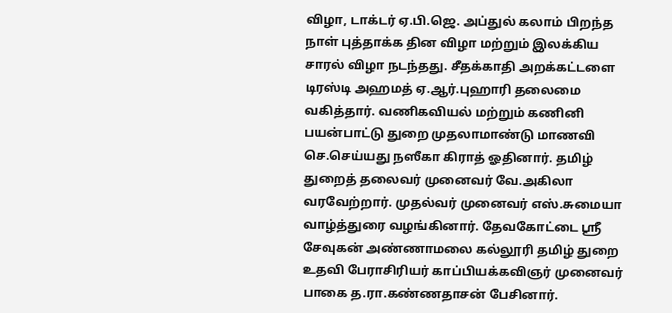விழா, டாக்டர் ஏ.பி.ஜெ. அப்துல் கலாம் பிறந்த நாள் புத்தாக்க தின விழா மற்றும் இலக்கிய சாரல் விழா நடந்தது. சீதக்காதி அறக்கட்டளை டிரஸ்டி அஹமத் ஏ.ஆர்.புஹாரி தலைமை வகித்தார். வணிகவியல் மற்றும் கணினி பயன்பாட்டு துறை முதலாமாண்டு மாணவி செ.செய்யது நஸீகா கிராத் ஓதினார். தமிழ் துறைத் தலைவர் முனைவர் வே.அகிலா வரவேற்றார். முதல்வர் முனைவர் எஸ்.சுமையா வாழ்த்துரை வழங்கினார். தேவகோட்டை ஸ்ரீ சேவுகன் அண்ணாமலை கல்லூரி தமிழ் துறை உதவி பேராசிரியர் காப்பியக்கவிஞர் முனைவர் பாகை த.ரா.கண்ணதாசன் பேசினார்.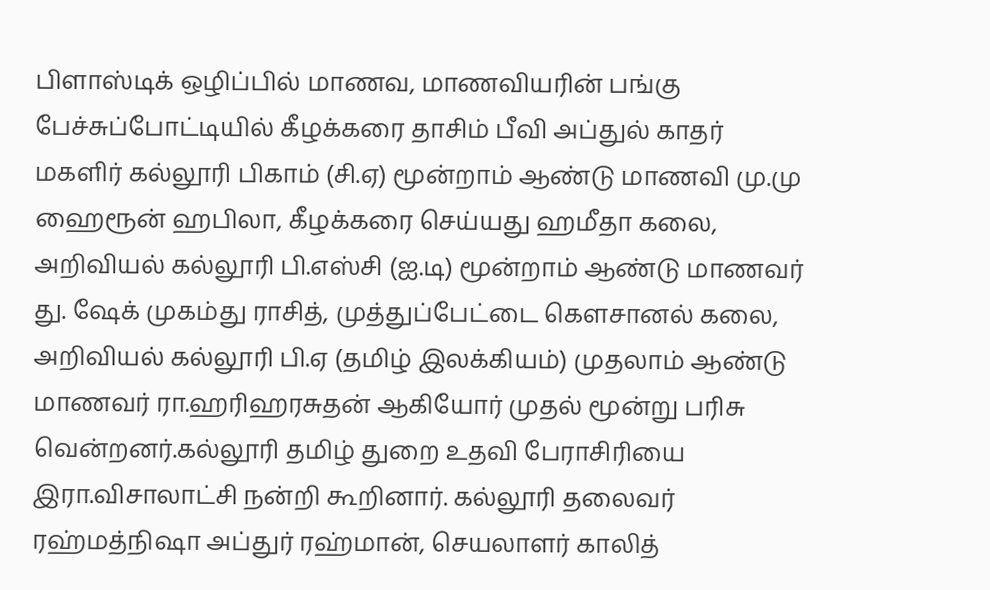பிளாஸ்டிக் ஒழிப்பில் மாணவ, மாணவியரின் பங்கு பேச்சுப்போட்டியில் கீழக்கரை தாசிம் பீவி அப்துல் காதர் மகளிர் கல்லூரி பிகாம் (சி.ஏ) மூன்றாம் ஆண்டு மாணவி மு.மு ஹைரூன் ஹபிலா, கீழக்கரை செய்யது ஹமீதா கலை, அறிவியல் கல்லூரி பி.எஸ்சி (ஐ.டி) மூன்றாம் ஆண்டு மாணவர் து. ஷேக் முகம்து ராசித், முத்துப்பேட்டை கெளசானல் கலை, அறிவியல் கல்லூரி பி.ஏ (தமிழ் இலக்கியம்) முதலாம் ஆண்டு மாணவர் ரா.ஹரிஹரசுதன் ஆகியோர் முதல் மூன்று பரிசு வென்றனர்.கல்லூரி தமிழ் துறை உதவி பேராசிரியை இரா.விசாலாட்சி நன்றி கூறினார். கல்லூரி தலைவர் ரஹ்மத்நிஷா அப்துர் ரஹ்மான், செயலாளர் காலித்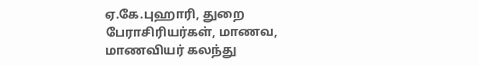ஏ.கே.புஹாரி, துறை பேராசிரியர்கள், மாணவ, மாணவியர் கலந்து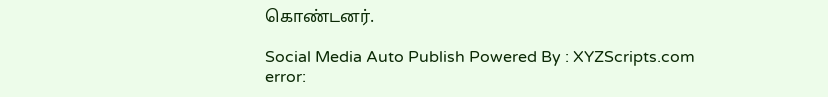கொண்டனர்.

Social Media Auto Publish Powered By : XYZScripts.com
error: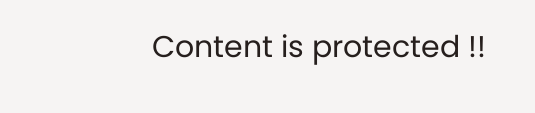Content is protected !!